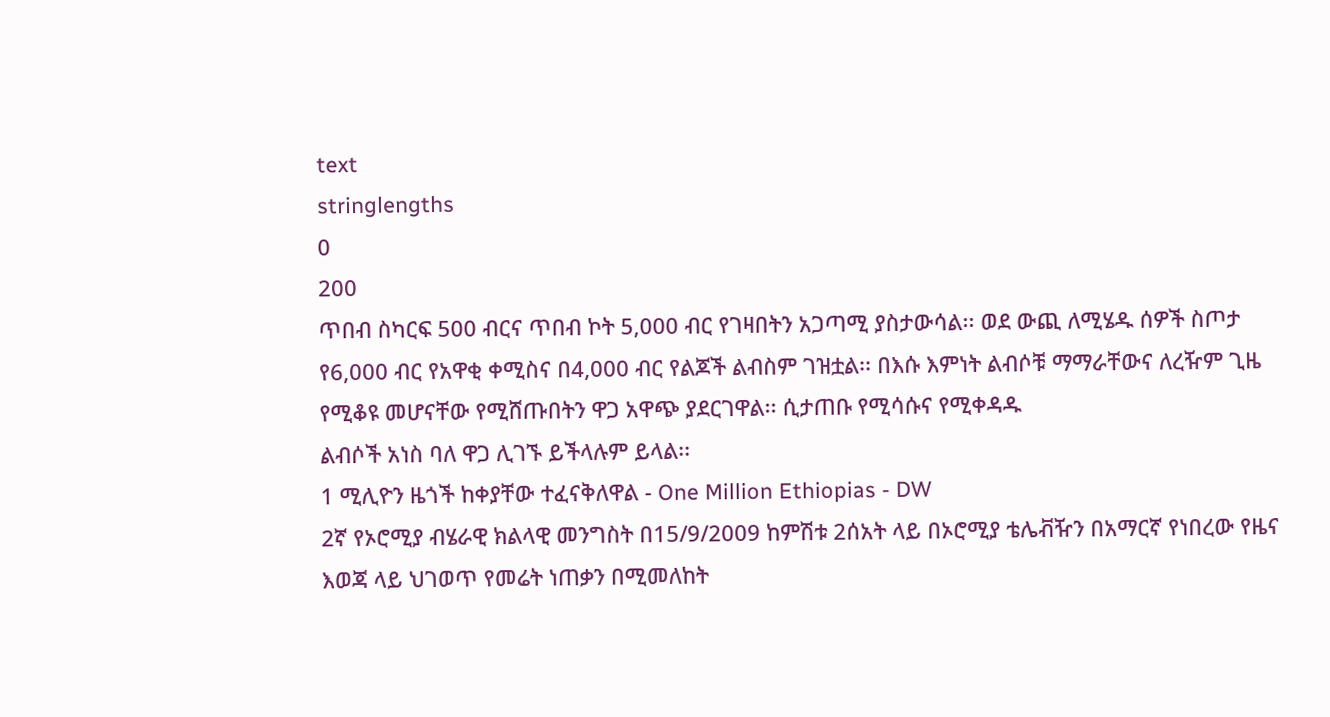text
stringlengths
0
200
ጥበብ ስካርፍ 500 ብርና ጥበብ ኮት 5,000 ብር የገዛበትን አጋጣሚ ያስታውሳል፡፡ ወደ ውጪ ለሚሄዱ ሰዎች ስጦታ የ6,000 ብር የአዋቂ ቀሚስና በ4,000 ብር የልጆች ልብስም ገዝቷል፡፡ በእሱ እምነት ልብሶቹ ማማራቸውና ለረዥም ጊዜ የሚቆዩ መሆናቸው የሚሸጡበትን ዋጋ አዋጭ ያደርገዋል፡፡ ሲታጠቡ የሚሳሱና የሚቀዳዱ
ልብሶች አነስ ባለ ዋጋ ሊገኙ ይችላሉም ይላል፡፡
1 ሚሊዮን ዜጎች ከቀያቸው ተፈናቅለዋል - One Million Ethiopias - DW
2ኛ የኦሮሚያ ብሄራዊ ክልላዊ መንግስት በ15/9/2009 ከምሽቱ 2ሰአት ላይ በኦሮሚያ ቴሌቭዥን በአማርኛ የነበረው የዜና እወጃ ላይ ህገወጥ የመሬት ነጠቃን በሚመለከት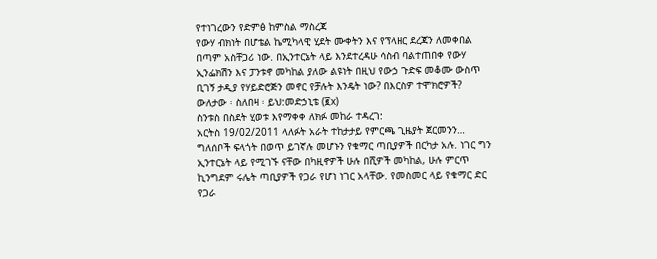የተነገረውን የድምፅ ከምስል ማስረጃ
የውሃ ብክነት በሆቴል ኬሚካላዊ ሂደት ሙቀትን እና የፕላዘር ደረጃን ለመቀበል በጣም አስቸጋሪ ነው. በኢንተርኔት ላይ እንደተረዳሁ ሳስብ ባልተጠበቀ የውሃ ኢንፌክሽን እና ፓንቱኖ መካከል ያለው ልዩነት በዚህ የውኃ ጉድፍ መቆሙ ውስጥ ቢገኝ ታዲያ የሃይድሮጅን መኖር የቻሉት እንዴት ነው? በእርስዎ ተሞክሮዎች?
ውለታው ፡ ስለበዛ ፡ ይህ:መድኃኒቴ (፪x)
ስንቱስ በስደት ሂወቱ እየማቀቀ ለክፉ መከራ ተዳረገ:
አርትስ 19/02/2011 ላለፉት አራት ተከታታይ የምርጫ ጊዜያት ጀርመንን…
ግለሰቦች ፍላጎት በወጥ ይገኛሉ መሆኑን የቁማር ጣቢያዎች በርካታ አሉ. ነገር ግን ኢንተርኔት ላይ የሚገኙ ናቸው በካዚኖዎች ሁሉ በሺዎች መካከል, ሁሉ ምርጥ ኪንግደም ሩሌት ጣቢያዎች የጋራ የሆነ ነገር አላቸው. የመስመር ላይ የቁማር ድር የጋራ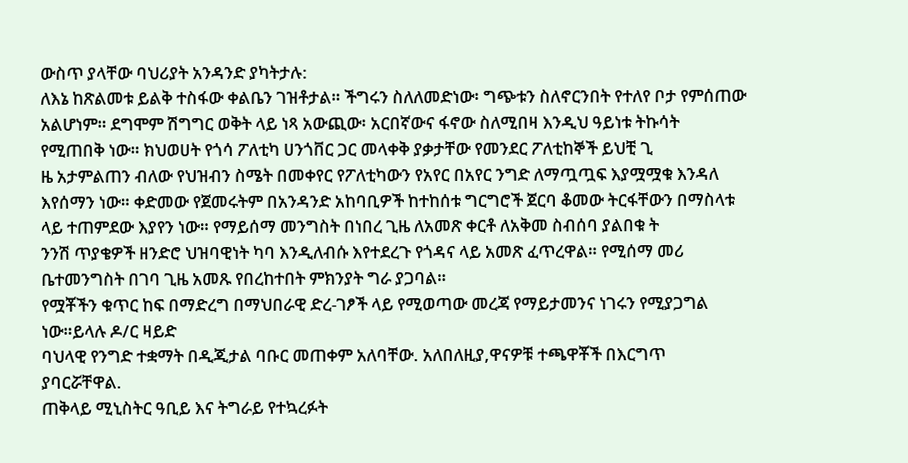ውስጥ ያላቸው ባህሪያት አንዳንድ ያካትታሉ:
ለእኔ ከጽልመቱ ይልቅ ተስፋው ቀልቤን ገዝቶታል። ችግሩን ስለለመድነው፡ ግጭቱን ስለኖርንበት የተለየ ቦታ የምሰጠው አልሆነም። ደግሞም ሽግግር ወቅት ላይ ነጻ አውጪው፡ አርበኛውና ፋኖው ስለሚበዛ እንዲህ ዓይነቱ ትኩሳት የሚጠበቅ ነው። ክህወሀት የጎሳ ፖለቲካ ሀንጎቨር ጋር መላቀቅ ያቃታቸው የመንደር ፖለቲከኞች ይህቺ ጊ
ዜ አታምልጠን ብለው የህዝብን ስሜት በመቀየር የፖለቲካውን የአየር በአየር ንግድ ለማጧጧፍ እያሟሟቁ እንዳለ እየሰማን ነው። ቀድመው የጀመሩትም በአንዳንድ አከባቢዎች ከተከሰቱ ግርግሮች ጀርባ ቆመው ትርፋቸውን በማስላቱ ላይ ተጠምደው እያየን ነው። የማይሰማ መንግስት በነበረ ጊዜ ለአመጽ ቀርቶ ለአቅመ ስብሰባ ያልበቁ ት
ንንሽ ጥያቄዎች ዘንድሮ ህዝባዊነት ካባ እንዲለብሱ እየተደረጉ የጎዳና ላይ አመጽ ፈጥረዋል። የሚሰማ መሪ ቤተመንግስት በገባ ጊዜ አመጹ የበረከተበት ምክንያት ግራ ያጋባል።
የሟቾችን ቁጥር ከፍ በማድረግ በማህበራዊ ድረ-ገፆች ላይ የሚወጣው መረጃ የማይታመንና ነገሩን የሚያጋግል ነው።ይላሉ ዶ/ር ዛይድ
ባህላዊ የንግድ ተቋማት በዲጂታል ባቡር መጠቀም አለባቸው. አለበለዚያ,ዋናዎቹ ተጫዋቾች በእርግጥ ያባርሯቸዋል.
ጠቅላይ ሚኒስትር ዓቢይ እና ትግራይ የተኳረፉት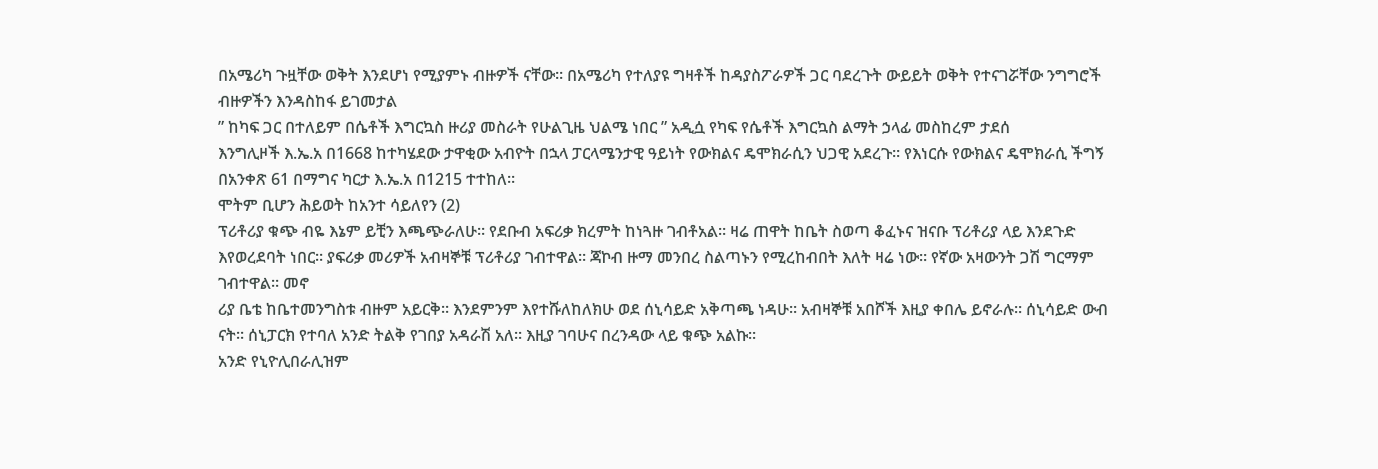በአሜሪካ ጉዟቸው ወቅት እንደሆነ የሚያምኑ ብዙዎች ናቸው፡፡ በአሜሪካ የተለያዩ ግዛቶች ከዳያስፖራዎች ጋር ባደረጉት ውይይት ወቅት የተናገሯቸው ንግግሮች ብዙዎችን እንዳስከፋ ይገመታል
” ከካፍ ጋር በተለይም በሴቶች እግርኳስ ዙሪያ መስራት የሁልጊዜ ህልሜ ነበር ” አዲሷ የካፍ የሴቶች እግርኳስ ልማት ኃላፊ መስከረም ታደሰ
እንግሊዞች እ.ኤ.አ በ1668 ከተካሄደው ታዋቂው አብዮት በኋላ ፓርላሜንታዊ ዓይነት የውክልና ዴሞክራሲን ህጋዊ አደረጉ፡፡ የእነርሱ የውክልና ዴሞክራሲ ችግኝ በአንቀጽ 61 በማግና ካርታ እ.ኤ.አ በ1215 ተተከለ፡፡
ሞትም ቢሆን ሕይወት ከአንተ ሳይለየን (2)
ፕሪቶሪያ ቁጭ ብዬ እኔም ይቺን እጫጭራለሁ። የደቡብ አፍሪቃ ክረምት ከነጓዙ ገብቶአል። ዛሬ ጠዋት ከቤት ስወጣ ቆፈኑና ዝናቡ ፕሪቶሪያ ላይ እንደጉድ እየወረደባት ነበር። ያፍሪቃ መሪዎች አብዛኞቹ ፕሪቶሪያ ገብተዋል። ጃኮብ ዙማ መንበረ ስልጣኑን የሚረከብበት እለት ዛሬ ነው። የኛው አዛውንት ጋሽ ግርማም ገብተዋል። መኖ
ሪያ ቤቴ ከቤተመንግስቱ ብዙም አይርቅ። እንደምንም እየተሹለከለክሁ ወደ ሰኒሳይድ አቅጣጫ ነዳሁ። አብዛኞቹ አበሾች እዚያ ቀበሌ ይኖራሉ። ሰኒሳይድ ውብ ናት። ሰኒፓርክ የተባለ አንድ ትልቅ የገበያ አዳራሽ አለ። እዚያ ገባሁና በረንዳው ላይ ቁጭ አልኩ።
አንድ የኒዮሊበራሊዝም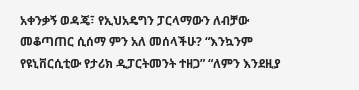አቀንቃኝ ወዳጄ፣ የኢህአዴግን ፓርላማውን ለብቻው መቆጣጠር ሲሰማ ምን አለ መሰላችሁ? “እንኳንም የዩኒቨርሲቲው የታሪክ ዲፓርትመንት ተዘጋ” “ለምን እንደዚያ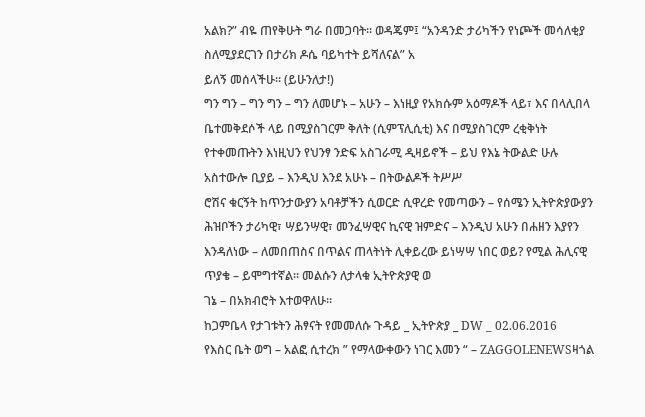አልክ?” ብዬ ጠየቅሁት ግራ በመጋባት፡፡ ወዳጄም፤ “አንዳንድ ታሪካችን የነጮች መሳለቂያ ስለሚያደርገን በታሪክ ዶሴ ባይካተት ይሻለናል” አ
ይለኝ መሰላችሁ፡፡ (ይሁንለታ!)
ግን ግን – ግን ግን – ግን ለመሆኑ – አሁን – እነዚያ የአክሱም አዕማዶች ላይ፣ እና በላሊበላ ቤተመቅደሶች ላይ በሚያስገርም ቅለት (ሲምፕሊሲቲ) እና በሚያስገርም ረቂቅነት የተቀመጡትን እነዚህን የህንፃ ንድፍ አስገራሚ ዲዛይኖች – ይህ የእኔ ትውልድ ሁሉ አስተውሎ ቢያይ – እንዲህ እንደ አሁኑ – በትውልዶች ትሥሥ
ሮሽና ቁርኝት ከጥንታውያን አባቶቻችን ሲወርድ ሲዋረድ የመጣውን – የሰሜን ኢትዮጵያውያን ሕዝቦችን ታሪካዊ፣ ሣይንሣዊ፣ መንፈሣዊና ኪናዊ ዝምድና – እንዲህ አሁን በሐዘን እያየን እንዳለነው – ለመበጠስና በጥልና ጠላትነት ሊቀይረው ይነሣሣ ነበር ወይ? የሚል ሕሊናዊ ጥያቄ – ይሞግተኛል፡፡ መልሱን ለታላቁ ኢትዮጵያዊ ወ
ገኔ – በአክብሮት እተወዋለሁ፡፡
ከጋምቤላ የታገቱትን ሕፃናት የመመለሱ ጉዳይ _ ኢትዮጵያ _ DW _ 02.06.2016
የእስር ቤት ወግ – አልፎ ሲተረክ ” የማላውቀውን ነገር እመን “ – ZAGGOLENEWSዛጎል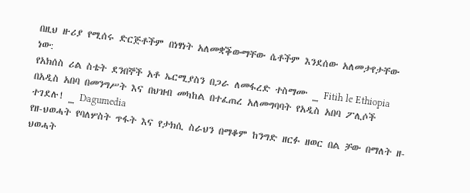በዚህ ዙሪያ የሚሰሩ ድርጅቶችም በነፃነት አለመቋቕውማቸው ሴቶችም እንደሰው አለመታየታቸው ነው:
የአክሰስ ሪል ስቴት ደንበኞች አቶ ኤርሚያስን በጋራ ለመፋረድ ተስማሙ _ Fitih le Ethiopia
በአዲስ አበባ በመንግሥት እና በህዝብ መካከል በተፈጠረ አለመግባባት የአዲስ አበባ ፖሊሶች ተገደሉ! _ Dagumedia
የዘ-ህወሓት የባለሦስት ጥፋት እና የታክሲ ስራህን በማቆም ከንግድ ዘርፉ ዘወር በል ቻው በማለት ዘ-ህወሓት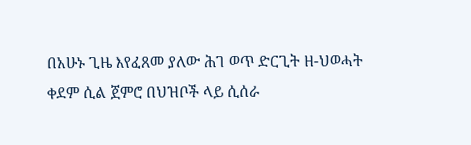በአሁኑ ጊዜ እየፈጸመ ያለው ሕገ ወጥ ድርጊት ዘ-ህወሓት ቀደም ሲል ጀምሮ በህዝቦች ላይ ሲሰራ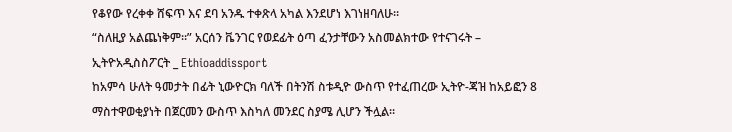የቆየው የረቀቀ ሸፍጥ እና ደባ አንዱ ተቀጽላ አካል እንደሆነ እገነዘባለሁ።
“ስለዚያ አልጨነቅም።” አርሰን ቬንገር የወደፊት ዕጣ ፈንታቸውን አስመልክተው የተናገሩት – ኢትዮአዲስስፖርት _ Ethioaddissport
ከአምሳ ሁለት ዓመታት በፊት ኒውዮርክ ባለች በትንሽ ስቱዲዮ ውስጥ የተፈጠረው ኢትዮ-ጃዝ ከአይፎን 8 ማስተዋወቂያነት በጀርመን ውስጥ እስካለ መንደር ስያሜ ሊሆን ችሏል።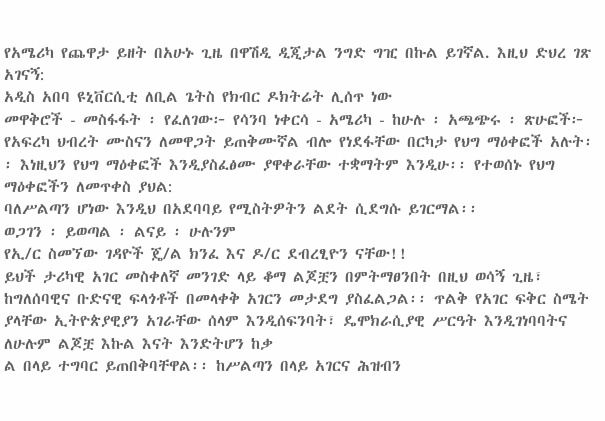የአሜሪካ የጨዋታ ይዘት በአሁኑ ጊዜ በዋሽዲ ዲጂታል ንግድ ግዢ በኩል ይገኛል. እዚህ ድህረ ገጽ አገናኝ:
አዲስ አበባ ዩኒቨርሲቲ ለቢል ጌትስ የክብር ዶክትሬት ሊሰጥ ነው
መዋቅሮች - መስፋፋት ፡ የፈለገው፦ የሳንባ ነቀርሳ - አሜሪካ - ከሁሉ ፡ አጫጭሩ ፡ ጽሁፎች፦
የአፍረካ ህብረት ሙስናን ለመዋጋት ይጠቅሙኛል ብሎ የነደፋቸው በርካታ የህግ ማዕቀፎች አሉት፡፡ እነዚህን የህግ ማዕቀፎች እንዲያስፈፅሙ ያዋቀራቸው ተቋማትም እንዲሁ፡፡ የተወሰኑ የህግ ማዕቀፎችን ለመጥቀስ ያህል:
ባለሥልጣን ሆነው እንዲህ በአደባባይ የሚስትዎትን ልደት ሲደግሱ ይገርማል፡፡
ወጋገን ፡ ይወጣል ፡ ልናይ ፡ ሁሉንም
የኢ/ር ስመኘው ገዳዮች ጄ/ል ክንፈ እና ዶ/ር ደብረፂዮን ናቸው!!
ይህች ታሪካዊ አገር መስቀለኛ መንገድ ላይ ቆማ ልጆቿን በምትማፀንበት በዚህ ወሳኝ ጊዜ፣ ከግለሰባዊና ቡድናዊ ፍላጎቶች በመላቀቅ አገርን መታደግ ያስፈልጋል፡፡ ጥልቅ የአገር ፍቅር ስሜት ያላቸው ኢትዮጵያዊያን አገራቸው ሰላም እንዲሰፍንባት፣ ዴሞክራሲያዊ ሥርዓት እንዲገነባባትና ለሁሉም ልጆቿ እኩል እናት እንድትሆን ከቃ
ል በላይ ተግባር ይጠበቅባቸዋል፡፡ ከሥልጣን በላይ አገርና ሕዝብን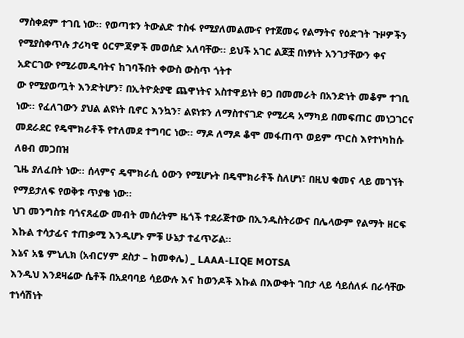ማስቀደም ተገቢ ነው፡፡ የወጣቱን ትውልድ ተስፋ የሚያለመልሙና የተጀመሩ የልማትና የዕድገት ጉዞዎችን የሚያስቀጥሉ ታሪካዊ ዕርምጃዎች መወሰድ አለባቸው፡፡ ይህች አገር ልጆቿ በነፃነት አንገታቸውን ቀና አድርገው የሚራመዱባትና ከገባችበት ቀውስ ውስጥ ጎትተ
ው የሚያወጧት እንድትሆን፣ በኢትዮጵያዊ ጨዋነትና አስተዋይነት ፀጋ በመመራት በአንድነት መቆም ተገቢ ነው፡፡ የፈለገውን ያህል ልዩነት ቢኖር እንኳን፣ ልዩነቱን ለማስተናገድ የሚረዳ አማካይ በመፍጠር መነጋገርና መደራደር የዴሞክራቶች የተለመደ ተግባር ነው፡፡ ማዶ ለማዶ ቆሞ መፋጠጥ ወይም ጥርስ እየተነካከሱ ለፀብ መጋበዝ
ጊዜ ያለፈበት ነው፡፡ ሰላምና ዴሞክራሲ ዕውን የሚሆኑት በዴሞክራቶች ስለሆነ፣ በዚህ ቁመና ላይ መገኘት የማይታለፍ የወቅቱ ጥያቄ ነው፡፡
ህገ መንግስቱ ባጎናጸፈው መብት መሰረትም ዜጎች ተደራጅተው በኢንዱስትሪውና በሌላውም የልማት ዘርፍ እኩል ተሳታፊና ተጠቃሚ እንዲሆኑ ምቹ ሁኔታ ተፈጥሯል፡፡
እኔና አፄ ምኒሊክ (አብርሃም ደስታ – ከመቀሌ) _ LAAA-LIQE MOTSA
እንዲህ እንደዛሬው ሴቶች በአደባባይ ሳይውሉ እና ከወንዶች እኩል በእውቀት ገበታ ላይ ሳይሰለፉ በራሳቸው ተነሳሽነት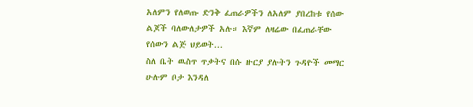አለምን የለወጡ ድንቅ ፈጠራዎችን ለአለም ያበረከቱ የሰው ልጆች ባለውለታዎች አሉ። እኛም ለዛሬው በፈጠራቸው የሰውን ልጅ ህይወት...
ስለ ቤት ዉስጥ ጥቃትና በሱ ዙርያ ያሉትን ጉዳዮች መማር ሁሉም ቦታ እንዳለ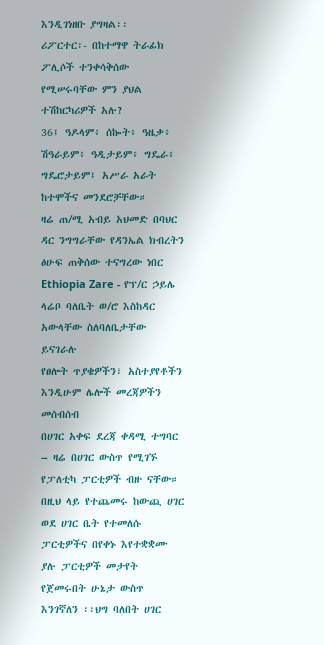እንዲገነዘቡ ያግዛል፡፡
ሪፖርተር፡- በከተማዋ ትራፊክ ፖሊሶች ተንቀሳቅሰው የሚሠሩባቸው ምን ያህል ተሽከርካሪዎች አሉ?
36፤ ዓዶላም፥ ሰኰት፥ ዓዜቃ፥ ሽዓራይም፥ ዓዲታይም፥ ግዴራ፥ ግዴሮታይም፤ አሥራ አራት ከተሞችና መንደሮቻቸው።
ዛሬ ጠ/ሚ አብይ አህመድ በባህር ዳር ንግግራቸው የዳንኤል ክብረትን ፅሁፍ ጠቅሰው ተናግረው ነበር
Ethiopia Zare - የፕ/ር ኃይሌ ላሬቦ ባለቤት ወ/ሮ እስከዳር አውላቸው ስለባለቤታቸው ይናገራሉ
የፀሎት ጥያቄዎችን፣ አስተያየቶችን እንዲሁም ሌሎች መረጃዎችን መሰብሰብ
በሀገር አቀፍ ደረጃ ቀዳሚ ተግባር – ዛሬ በሀገር ውስጥ የሚገኙ የፓለቲካ ፓርቲዎች ብዙ ናቸው። በዚህ ላይ የተጨመሩ ከውጪ ሀገር ወደ ሀገር ቤት የተመለሱ ፓርቲዎችና በየቀኑ እየተቋቋሙ ያሉ ፓርቲዎች መታየት የጀመሩበት ሁኔታ ውስጥ እንገኛለን ፡፡ህግ ባለበት ሀገር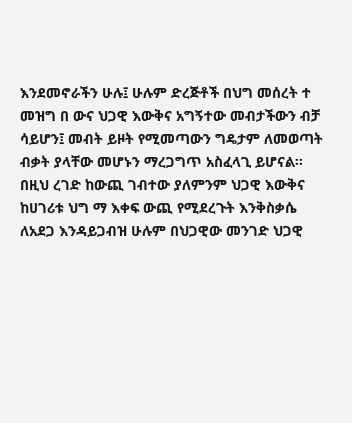እንደመኖራችን ሁሉ፤ ሁሉም ድረጅቶች በህግ መሰረት ተ
መዝግ በ ውና ህጋዊ እውቅና አግኝተው መብታችውን ብቻ ሳይሆን፤ መብት ይዞት የሚመጣውን ግዴታም ለመወጣት ብቃት ያላቸው መሆኑን ማረጋግጥ አስፈላጊ ይሆናል፡፡በዚህ ረገድ ከውጪ ገብተው ያለምንም ህጋዊ እውቅና ከሀገሪቱ ህግ ማ እቀፍ ውጪ የሚደረጉት እንቅስቃሴ ለአደጋ እንዳይጋብዝ ሁሉም በህጋዊው መንገድ ህጋዊ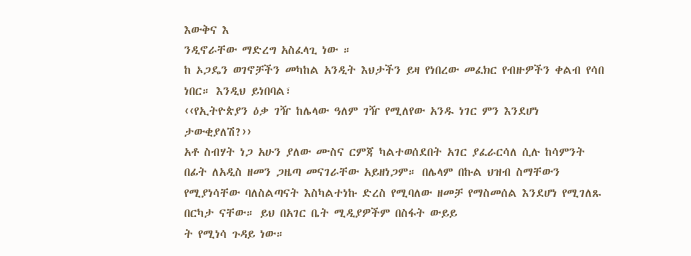እውቅና እ
ንዲኖራቸው ማድረግ አስፈላጊ ነው ።
ከ ኦጋዴን ወገኖቻችን መካከል አንዲት እህታችን ይዛ የነበረው መፈክር የብዙዎችን ቀልብ የሳበ ነበር። እንዲህ ይነበባል፣
‹‹የኢትዮጵያን ዕቃ ገዥ ከሌላው ዓለም ገዥ የሚለየው አንዱ ነገር ምን እንደሆነ ታውቂያለሽ?››
አቶ ስብሃት ነጋ አሁን ያለው ሙስና ርምጃ ካልተወሰደበት አገር ያፈራርሳለ ሲሉ ከሳምንት በፊት ለአዲስ ዘመን ጋዜጣ መናገራቸው አይዘነጋም። በሌላም በኩል ህዝብ ስማቸውን የሚያነሳቸው ባለስልጣናት እስካልተነኩ ድረስ የሚባለው ዘመቻ የማስመሰል እንደሆነ የሚገለጹ በርካታ ናቸው። ይህ በአገር ቤት ሚዲያዎችም በስፋት ውይይ
ት የሚነሳ ጉዳይ ነው።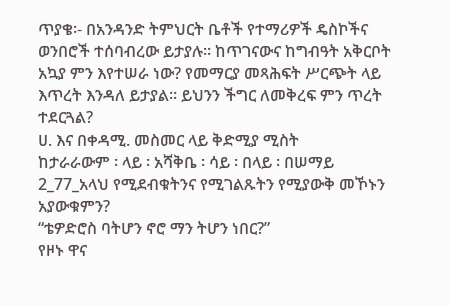ጥያቄ፡- በአንዳንድ ትምህርት ቤቶች የተማሪዎች ዴስኮችና ወንበሮች ተሰባብረው ይታያሉ፡፡ ከጥገናውና ከግብዓት አቅርቦት አኳያ ምን እየተሠራ ነው? የመማርያ መጻሕፍት ሥርጭት ላይ እጥረት እንዳለ ይታያል፡፡ ይህንን ችግር ለመቅረፍ ምን ጥረት ተደርጓል?
ሀ. እና በቀዳሚ. መስመር ላይ ቅድሚያ ሚስት
ከታራራውም ፡ ላይ ፡ አሻቅቤ ፡ ሳይ ፡ በላይ ፡ በሠማይ
2_77_አላህ የሚደብቁትንና የሚገልጹትን የሚያውቅ መኾኑን አያውቁምን?
“ቴዎድሮስ ባትሆን ኖሮ ማን ትሆን ነበር?”
የዞኑ ዋና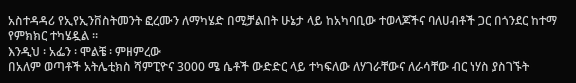አስተዳዳሪ የኢየኢንቨስትመንት ፎረሙን ለማካሄድ በሚቻልበት ሁኔታ ላይ ከአካባቢው ተወላጆችና ባለሀብቶች ጋር በጎንደር ከተማ የምክክር ተካሄዷል ።
እንዲህ ፡ አፌን ፡ ሞልቼ ፡ ምዘምረው
በአለም ወጣቶች አትሌቲክስ ሻምፒዮና 3000 ሜ ሴቶች ውድድር ላይ ተካፍለው ለሃገራቸውና ለራሳቸው ብር ነሃስ ያስገኙት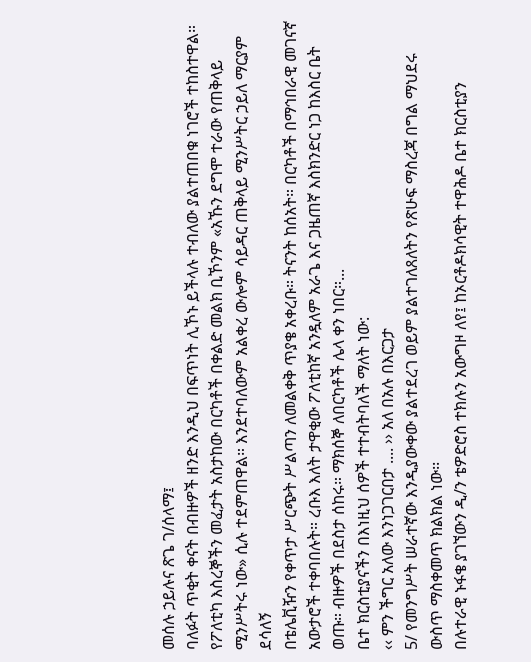መሰሉ ኃይሉና ጽጌ ገ/ሰላማ፤
ባለፉት ጥቂት ቀናት በብዙዎች ዘንድ እንዲህ በፍጥነት ሊኾኑ ይችላሉ ተብለው ያልተጠበቁ ነገሮች ተከስተዋል። የፖለቲካ እስረኞችን መፈታት አስታከው በርካቶች በቀልድ መልክ ቢኾንም «አኹን ደግሞ ተራው የጠቅላይ ሚንሥትሩ ነው» ሲሉ ተደምጠዋል። እንደተባለውም አልቀረ ውሎም ሳይዳር ጠቅላይ ሚንሥትር ኃይለ ማርያም ደሳለኝ
በቴሌቪዥን የቀጥታ ሥርጭት ሥልጣን ለመልቀቅ ጥያቄ አቀረቡ። ትናንት ከሰአት። በርካቶች በማኅበራዊ መገናኛ አውታሮች ተቀባበሉት። ረቡእ እለት ታዋቂው ፖለቲከኛ አንዷለም አራጌ እና ጋዜጠኛ እስክንድር ነጋ ከእስር ቤት ወጡ። ብዙዎች በደስታ ሰከሩ። ማክሰኞ ለበርካቶች ሌላ ቀን ነበር።...
ቤተ ክርስቲያናችን በእነዚህ ሰዎች ተተብትባለች ማለት ነው:
‹‹ ምን ችግር አለው እንነጋገርበታ .... ›› አለ በአሉ በእርጋታ
5/ የመንግሥት ሠራተኛው እንዲያውቀው ያልተደረገ ወይም ያልተገለጸለትን የጽሁፍ ማስረጃ በግል ማህደሩ ውስጥ ማስቀመጥ ክልክል ነው፡፡
በሉተራዊ ኑፋቄ ያገኘውን ዲ/ን ቴዎድሮስ ተክሉን አውግዞ ለየ፤ ከኦርቶዶክሳዊት ተዋሕዶ ቤተ ክርስቲያን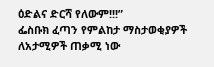ዕድልና ድርሻ የለውም!!!”
ፌስቡክ ፈጣን የምልከታ ማስታወቂያዎች ለአታሚዎች ጠቃሚ ነው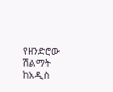የዘንድሮው ሽልማት ከአዲስ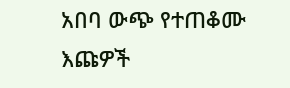አበባ ውጭ የተጠቆሙ እጩዎች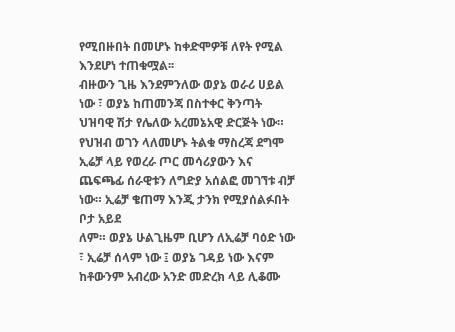የሚበዙበት በመሆኑ ከቀድሞዎቹ ለየት የሚል እንደሆነ ተጠቁሟል፡፡
ብዙውን ጊዜ እንደምንለው ወያኔ ወራሪ ሀይል ነው ፣ ወያኔ ከጠመንጃ በስተቀር ቅንጣት ህዝባዊ ሽታ የሌለው አረመኔአዊ ድርጅት ነው። የህዝብ ወገን ላለመሆኑ ትልቁ ማስረጃ ደግሞ ኢሬቻ ላይ የወረራ ጦር መሳሪያውን እና ጨፍጫፊ ሰራዊቱን ለግድያ አሰልፎ መገኘቱ ብቻ ነው። ኢሬቻ ቄጠማ እንጂ ታንክ የሚያሰልፉበት ቦታ አይደ
ለም። ወያኔ ሁልጊዜም ቢሆን ለኢሬቻ ባዕድ ነው ፣ ኢሬቻ ሰላም ነው ፤ ወያኔ ገዳይ ነው እናም ከቶውንም አብረው አንድ መድረክ ላይ ሊቆሙ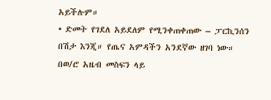አይችሉም።
• ድመት የገደለ አይደለም የሚንቀጠቀጠው – ፓርኪንሰን በሽታ እንጂ። የጤና አምዳችን አንደኛው ዘገባ ነው።
በወ/ሮ አዜብ መስፍን ላይ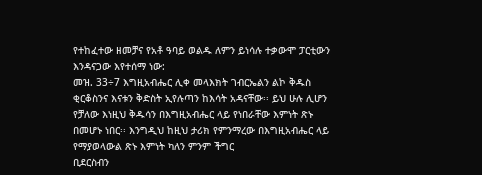የተከፈተው ዘመቻና የአቶ ዓባይ ወልዱ ለምን ይነሳሉ ተቃውሞ ፓርቲውን እንዳናጋው እየተሰማ ነው:
መዝ. 33÷7 እግዚአብሔር ሊቀ መላእክት ገብርኤልን ልኮ ቅዱስ ቂርቆስንና እናቱን ቅድስት ኢየሉጣን ከእሳት አዳናቸው፡፡ ይህ ሁሉ ሊሆን የቻለው እነዚህ ቅዱሳን በእግዚአብሔር ላይ የነበራቸው እምነት ጽኑ በመሆኑ ነበር፡፡ እንግዲህ ከዚህ ታሪክ የምንማረው በእግዚአብሔር ላይ የማያወላውል ጽኑ እምነት ካለን ምንም ችግር
ቢደርስብን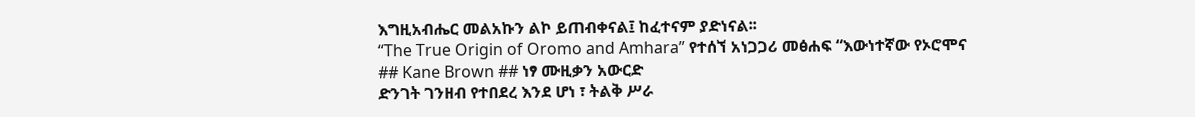እግዚአብሔር መልአኩን ልኮ ይጠብቀናል፤ ከፈተናም ያድነናል፡፡
“The True Origin of Oromo and Amhara” የተሰኘ አነጋጋሪ መፅሐፍ “እውነተኛው የኦሮሞና
## Kane Brown ## ነፃ ሙዚቃን አውርድ
ድንገት ገንዘብ የተበደረ እንደ ሆነ ፣ ትልቅ ሥራ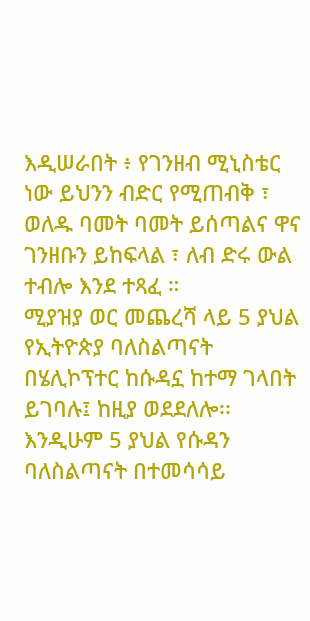እዲሠራበት ፥ የገንዘብ ሚኒስቴር ነው ይህንን ብድር የሚጠብቅ ፣ ወለዱ ባመት ባመት ይሰጣልና ዋና ገንዘቡን ይከፍላል ፣ ለብ ድሩ ውል ተብሎ እንደ ተጻፈ ።
ሚያዝያ ወር መጨረሻ ላይ 5 ያህል የኢትዮጵያ ባለስልጣናት በሄሊኮፕተር ከሱዳኗ ከተማ ገላበት ይገባሉ፤ ከዚያ ወደደለሎ፡፡ እንዲሁም 5 ያህል የሱዳን ባለስልጣናት በተመሳሳይ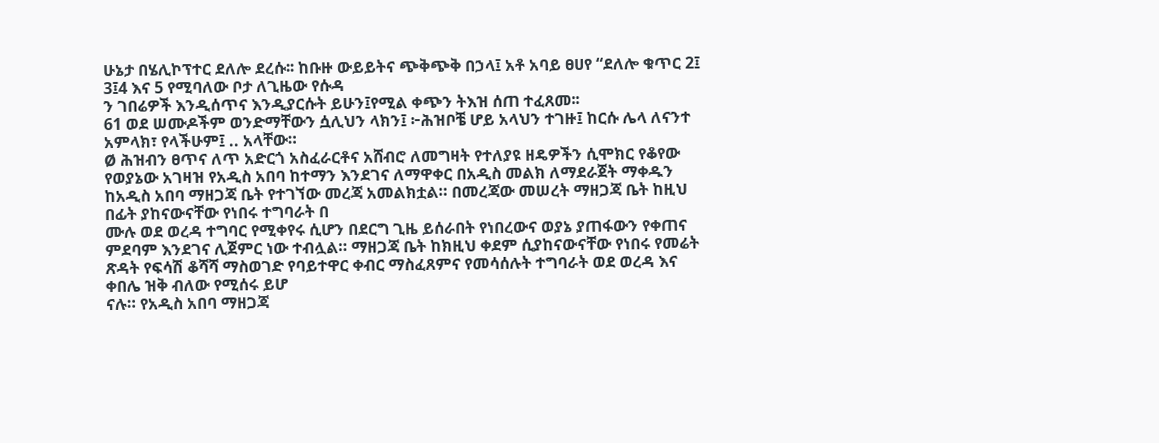ሁኔታ በሄሊኮፕተር ደለሎ ደረሱ፡፡ ከቡዙ ውይይትና ጭቅጭቅ በኃላ፤ አቶ አባይ ፀሀየ “ደለሎ ቁጥር 2፤ 3፤4 እና 5 የሚባለው ቦታ ለጊዜው የሱዳ
ን ገበሬዎች እንዲሰጥና እንዲያርሱት ይሁን፤የሚል ቀጭን ትእዝ ሰጠ ተፈጸመ፡፡
61 ወደ ሠሙዶችም ወንድማቸውን ሷሊህን ላክን፤ ፦ሕዝቦቼ ሆይ አላህን ተገዙ፤ ከርሱ ሌላ ለናንተ አምላክ፣ የላችሁም፤ .. አላቸው።
Ø ሕዝብን ፀጥና ለጥ አድርጎ አስፈራርቶና አሸብሮ ለመግዛት የተለያዩ ዘዴዎችን ሲሞክር የቆየው የወያኔው አገዛዝ የአዲስ አበባ ከተማን እንደገና ለማዋቀር በአዲስ መልክ ለማደራጀት ማቀዱን ከአዲስ አበባ ማዘጋጃ ቤት የተገኘው መረጃ አመልክቷል። በመረጃው መሠረት ማዘጋጃ ቤት ከዚህ በፊት ያከናውናቸው የነበሩ ተግባራት በ
ሙሉ ወደ ወረዳ ተግባር የሚቀየሩ ሲሆን በደርግ ጊዜ ይሰራበት የነበረውና ወያኔ ያጠፋውን የቀጠና ምደባም እንደገና ሊጀምር ነው ተብሏል። ማዘጋጃ ቤት ከክዚህ ቀደም ሲያከናውናቸው የነበሩ የመሬት ጽዳት የፍሳሽ ቆሻሻ ማስወገድ የባይተዋር ቀብር ማስፈጸምና የመሳሰሉት ተግባራት ወደ ወረዳ እና ቀበሌ ዝቅ ብለው የሚሰሩ ይሆ
ናሉ። የአዲስ አበባ ማዘጋጃ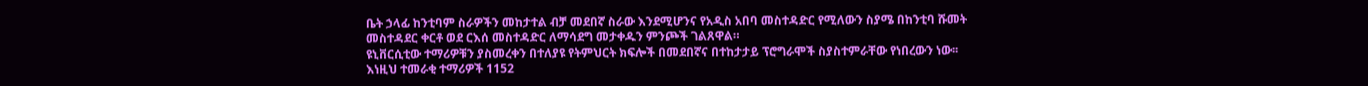ቤት ኃላፊ ከንቲባም ስራዎችን መከታተል ብቻ መደበኛ ስራው እንደሚሆንና የአዲስ አበባ መስተዳድር የሚለውን ስያሜ በከንቲባ ሹመት መስተዳደር ቀርቶ ወደ ርእሰ መስተዳድር ለማሳደግ መታቀዱን ምንጮች ገልጸዋል።
ዩኒቨርሲቲው ተማሪዎቹን ያስመረቀን በተለያዩ የትምህርት ክፍሎች በመደበኛና በተከታታይ ፕሮግራሞች ስያስተምራቸው የነበረውን ነው፡፡ እነዚህ ተመራቂ ተማሪዎች 1152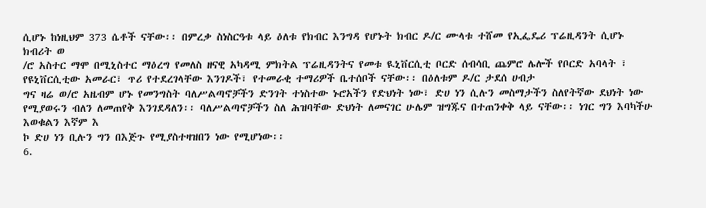ሲሆኑ ከነዚህም 373 ሴቶች ናቸው፡፡ በምረቃ ስነስርዓቱ ላይ ዕለቱ የክብር እንግዳ የሆኑት ክብር ዶ/ር ሙላቱ ተሸመ የኢፌዴሪ ፕሬዚዳንት ሲሆኑ ክብሪት ወ
/ሮ አስተር ማሞ በሚኒስተር ማዕረግ የመለስ ዘናዊ አካዳሚ ምክትል ፕሬዚዳንትና የመቱ ዪኒቨርሲቲ ቦርድ ሰብሳቢ ጨምሮ ሌሎች የቦርድ አባላት ፣ የዩኒቨርሲቲው አመራር፣ ጥሪ የተደረገላቸው እንገዶች፣ የተመራቂ ተማሪዎች ቤተሰቦች ናቸው፡፡ በዕለቱም ዶ/ር ታደሰ ሀብታ
ግና ዛሬ ወ/ሮ አዜብም ሆኑ የመንግስት ባለሥልጣኖቻችን ድንገት ተነስተው ኑሮአችን የድህነት ነው፣ ድሀ ነን ሲሉን መስማታችን ስለየትኛው ደህነት ነው የሚያወሩን ብለን ለመጠየቅ እንገደዳለን፡፡ ባለሥልጣኖቻችን ስለ ሕዝባቸው ድህነት ለመናገር ሁሌም ዝግጁና በተጠንቀቅ ላይ ናቸው፡፡ ነገር ግን እባካችሁ እወቁልን እኛም እ
ኮ ድሀ ነን ቢሉን ግን በእጅጉ የሚያስተዛዝበን ነው የሚሆነው፡፡
6.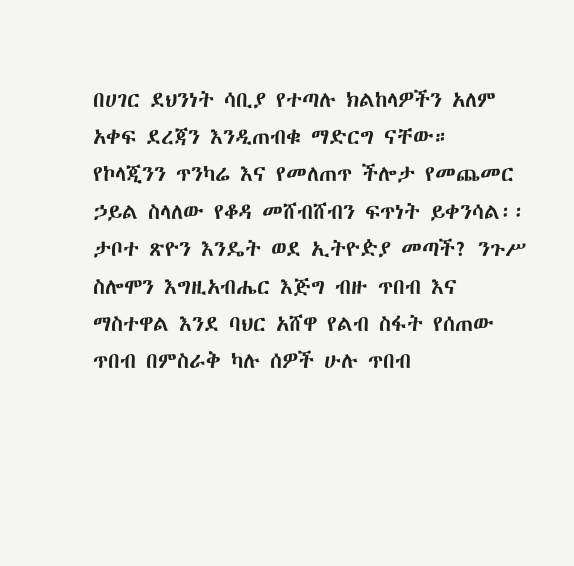በሀገር ደህንነት ሳቢያ የተጣሉ ክልከላዎችን አለም አቀፍ ደረጃን እንዲጠብቁ ማድርግ ናቸው።
የኮላጂንን ጥንካሬ እና የመለጠጥ ችሎታ የመጨመር ኃይል ስላለው የቆዳ መሸብሸብን ፍጥነት ይቀንሳል፡፡
ታቦተ ጽዮን እንዴት ወደ ኢትዮዽያ መጣች? ንጉሥ ስሎሞን እግዚአብሔር እጅግ ብዙ ጥበብ እና ማስተዋል እንደ ባህር አሸዋ የልብ ስፋት የሰጠው ጥበብ በምስራቅ ካሉ ሰዎች ሁሉ ጥበብ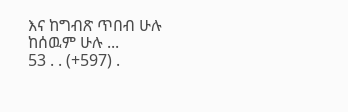እና ከግብጽ ጥበብ ሁሉ ከሰዉም ሁሉ ...
53 . . (+597) .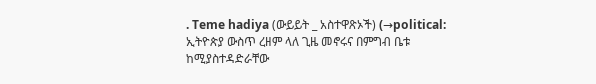. Teme hadiya (ውይይት _ አስተዋጽኦች) (→political:
ኢትዮጵያ ውስጥ ረዘም ላለ ጊዜ መኖሩና በምግብ ቤቱ ከሚያስተዳድራቸው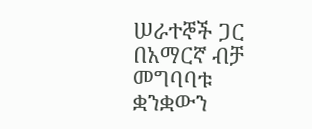ሠራተኞች ጋር በአማርኛ ብቻ መግባባቱ ቋንቋውን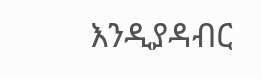እንዲያዳብር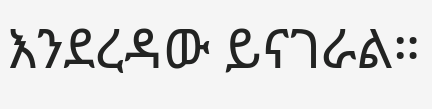እንደረዳው ይናገራል።